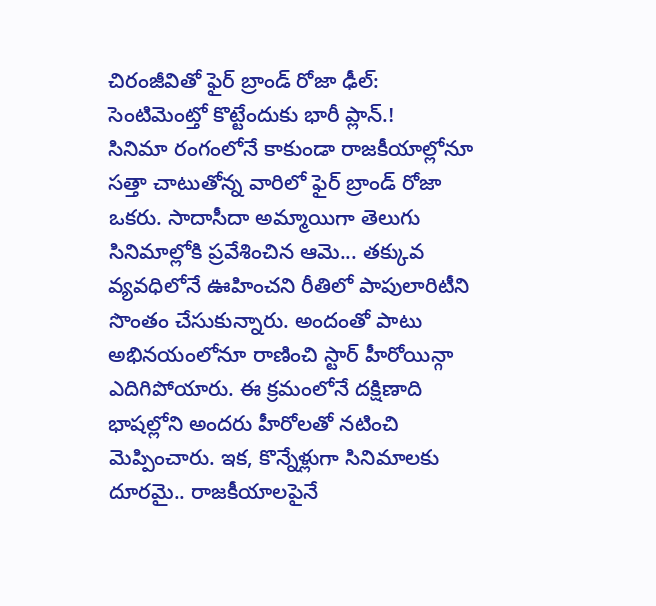చిరంజీవితో ఫైర్ బ్రాండ్ రోజా ఢీల్: సెంటిమెంట్తో కొట్టేందుకు భారీ ప్లాన్.!
సినిమా రంగంలోనే కాకుండా రాజకీయాల్లోనూ సత్తా చాటుతోన్న వారిలో ఫైర్ బ్రాండ్ రోజా ఒకరు. సాదాసీదా అమ్మాయిగా తెలుగు సినిమాల్లోకి ప్రవేశించిన ఆమె... తక్కువ వ్యవధిలోనే ఊహించని రీతిలో పాపులారిటీని సొంతం చేసుకున్నారు. అందంతో పాటు అభినయంలోనూ రాణించి స్టార్ హీరోయిన్గా ఎదిగిపోయారు. ఈ క్రమంలోనే దక్షిణాది భాషల్లోని అందరు హీరోలతో నటించి మెప్పించారు. ఇక, కొన్నేళ్లుగా సినిమాలకు దూరమై.. రాజకీయాలపైనే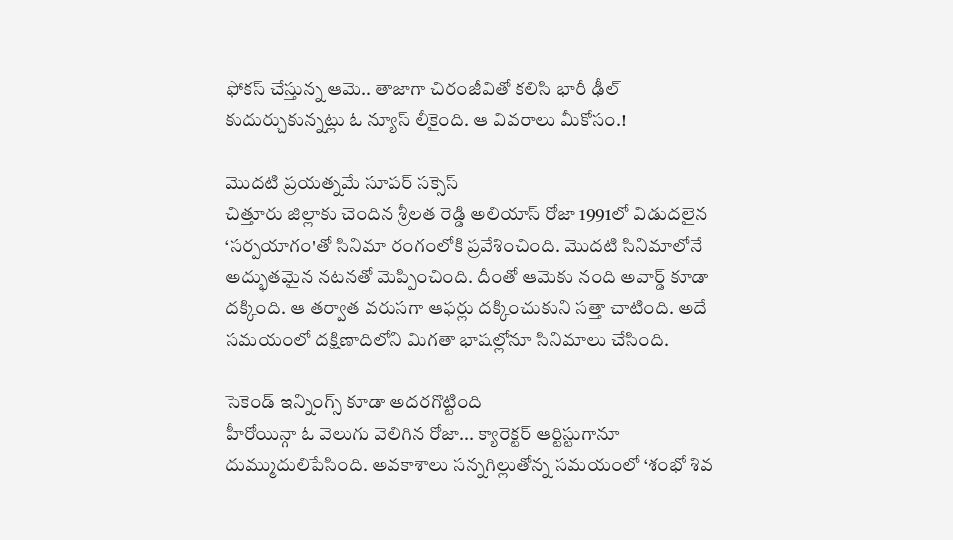ఫోకస్ చేస్తున్న ఆమె.. తాజాగా చిరంజీవితో కలిసి భారీ ఢీల్ కుదుర్చుకున్నట్లు ఓ న్యూస్ లీకైంది. ఆ వివరాలు మీకోసం.!

మొదటి ప్రయత్నమే సూపర్ సక్సెస్
చిత్తూరు జిల్లాకు చెందిన శ్రీలత రెడ్డి అలియాస్ రోజా 1991లో విడుదలైన ‘సర్పయాగం'తో సినిమా రంగంలోకి ప్రవేశించింది. మొదటి సినిమాలోనే అద్భుతమైన నటనతో మెప్పించింది. దీంతో ఆమెకు నంది అవార్డ్ కూడా దక్కింది. ఆ తర్వాత వరుసగా ఆఫర్లు దక్కించుకుని సత్తా చాటింది. అదే సమయంలో దక్షిణాదిలోని మిగతా భాషల్లోనూ సినిమాలు చేసింది.

సెకెండ్ ఇన్నింగ్స్ కూడా అదరగొట్టింది
హీరోయిన్గా ఓ వెలుగు వెలిగిన రోజా... క్యారెక్టర్ ఆర్టిస్టుగానూ దుమ్ముదులిపేసింది. అవకాశాలు సన్నగిల్లుతోన్న సమయంలో ‘శంభో శివ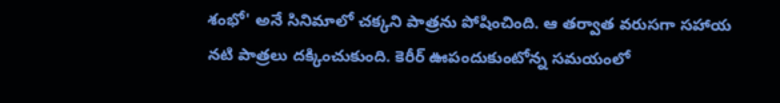శంభో' అనే సినిమాలో చక్కని పాత్రను పోషించింది. ఆ తర్వాత వరుసగా సహాయ నటి పాత్రలు దక్కించుకుంది. కెరీర్ ఊపందుకుంటోన్న సమయంలో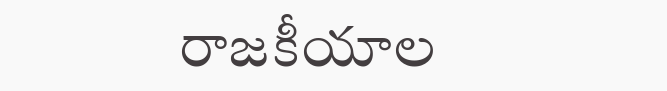రాజకీయాల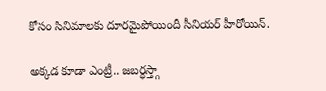కోసం సినిమాలకు దూరమైపోయిందీ సీనియర్ హీరోయిన్.

అక్కడ కూడా ఎంట్రీ.. జబర్ధస్త్గా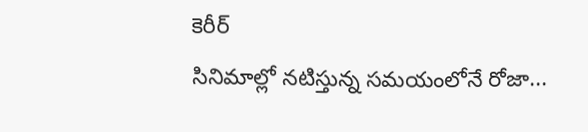కెరీర్
సినిమాల్లో నటిస్తున్న సమయంలోనే రోజా...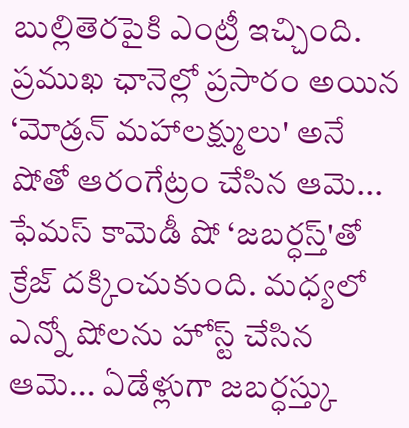బుల్లితెరపైకి ఎంట్రీ ఇచ్చింది. ప్రముఖ ఛానెల్లో ప్రసారం అయిన ‘మోడ్రన్ మహాలక్ష్ములు' అనే షోతో ఆరంగేట్రం చేసిన ఆమె... ఫేమస్ కామెడీ షో ‘జబర్ధస్త్'తో క్రేజ్ దక్కించుకుంది. మధ్యలో ఎన్నో షోలను హోస్ట్ చేసిన ఆమె... ఏడేళ్లుగా జబర్ధస్త్కు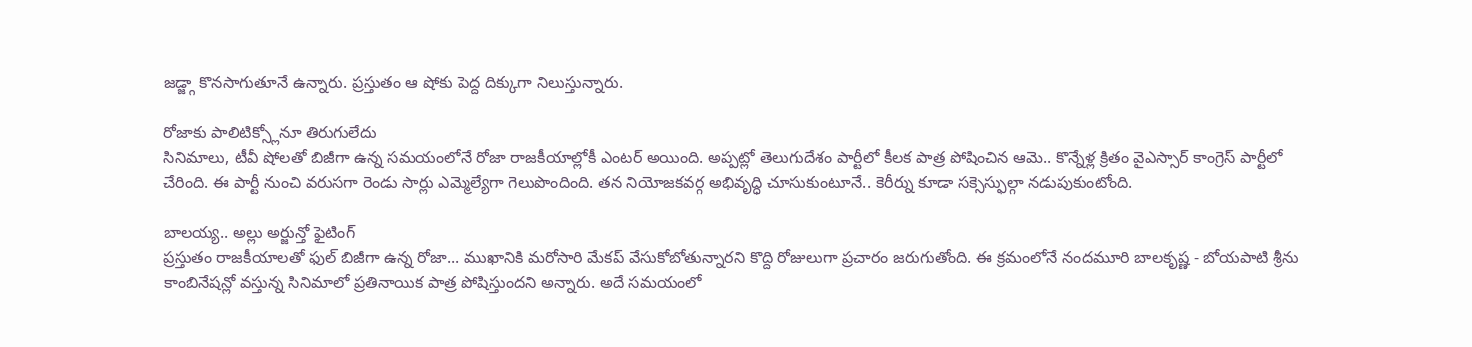జడ్జ్గా కొనసాగుతూనే ఉన్నారు. ప్రస్తుతం ఆ షోకు పెద్ద దిక్కుగా నిలుస్తున్నారు.

రోజాకు పాలిటిక్స్లోనూ తిరుగులేదు
సినిమాలు, టీవీ షోలతో బిజీగా ఉన్న సమయంలోనే రోజా రాజకీయాల్లోకీ ఎంటర్ అయింది. అప్పట్లో తెలుగుదేశం పార్టీలో కీలక పాత్ర పోషించిన ఆమె.. కొన్నేళ్ల క్రితం వైఎస్సార్ కాంగ్రెస్ పార్టీలో చేరింది. ఈ పార్టీ నుంచి వరుసగా రెండు సార్లు ఎమ్మెల్యేగా గెలుపొందింది. తన నియోజకవర్గ అభివృద్ధి చూసుకుంటూనే.. కెరీర్ను కూడా సక్సెస్ఫుల్గా నడుపుకుంటోంది.

బాలయ్య.. అల్లు అర్జున్తో ఫైటింగ్
ప్రస్తుతం రాజకీయాలతో ఫుల్ బిజీగా ఉన్న రోజా... ముఖానికి మరోసారి మేకప్ వేసుకోబోతున్నారని కొద్ది రోజులుగా ప్రచారం జరుగుతోంది. ఈ క్రమంలోనే నందమూరి బాలకృష్ణ - బోయపాటి శ్రీను కాంబినేషన్లో వస్తున్న సినిమాలో ప్రతినాయిక పాత్ర పోషిస్తుందని అన్నారు. అదే సమయంలో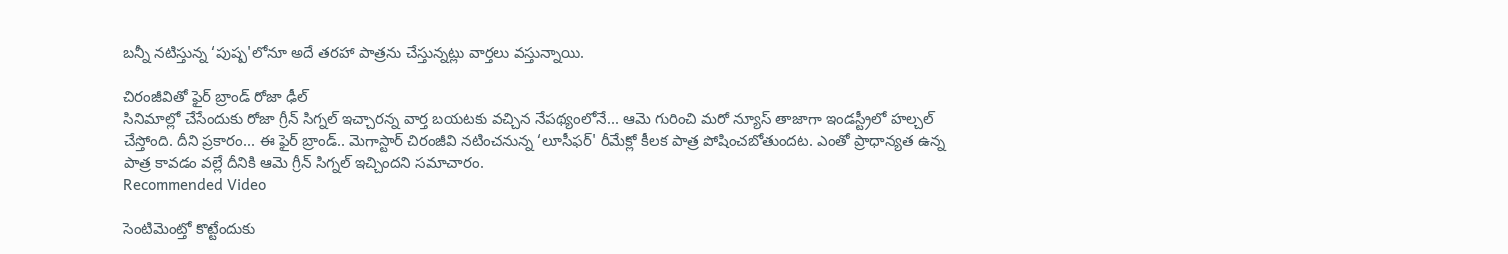బన్నీ నటిస్తున్న ‘పుష్ప'లోనూ అదే తరహా పాత్రను చేస్తున్నట్లు వార్తలు వస్తున్నాయి.

చిరంజీవితో ఫైర్ బ్రాండ్ రోజా ఢీల్
సినిమాల్లో చేసేందుకు రోజా గ్రీన్ సిగ్నల్ ఇచ్చారన్న వార్త బయటకు వచ్చిన నేపథ్యంలోనే... ఆమె గురించి మరో న్యూస్ తాజాగా ఇండస్ట్రీలో హల్చల్ చేస్తోంది. దీని ప్రకారం... ఈ ఫైర్ బ్రాండ్.. మెగాస్టార్ చిరంజీవి నటించనున్న ‘లూసీఫర్' రీమేక్లో కీలక పాత్ర పోషించబోతుందట. ఎంతో ప్రాధాన్యత ఉన్న పాత్ర కావడం వల్లే దీనికి ఆమె గ్రీన్ సిగ్నల్ ఇచ్చిందని సమాచారం.
Recommended Video

సెంటిమెంట్తో కొట్టేందుకు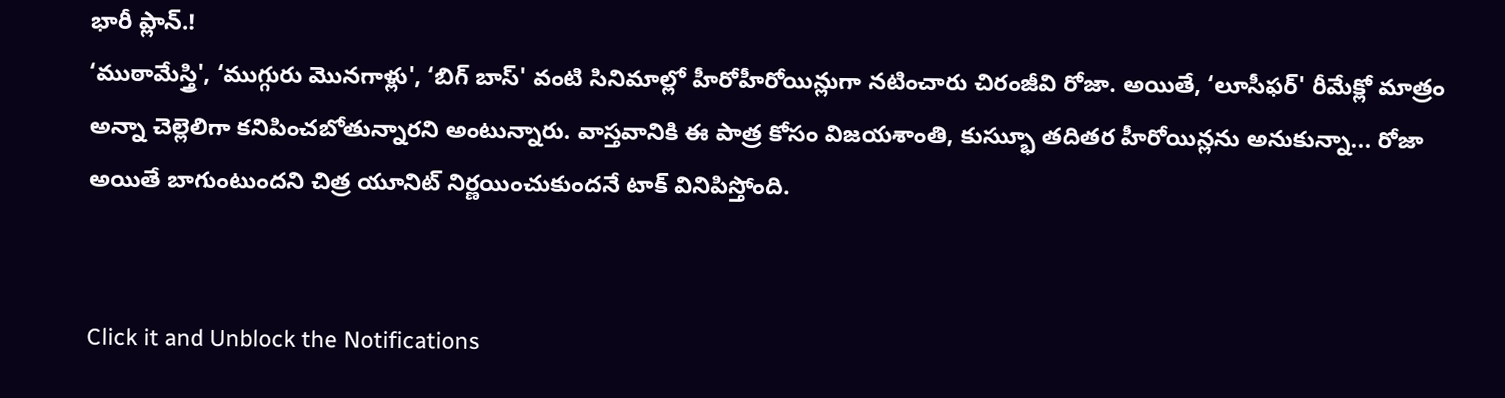భారీ ప్లాన్.!
‘ముఠామేస్త్రి', ‘ముగ్గురు మొనగాళ్లు', ‘బిగ్ బాస్' వంటి సినిమాల్లో హీరోహీరోయిన్లుగా నటించారు చిరంజీవి రోజా. అయితే, ‘లూసీఫర్' రీమేక్లో మాత్రం అన్నా చెల్లెలిగా కనిపించబోతున్నారని అంటున్నారు. వాస్తవానికి ఈ పాత్ర కోసం విజయశాంతి, కుస్భుూ తదితర హీరోయిన్లను అనుకున్నా... రోజా అయితే బాగుంటుందని చిత్ర యూనిట్ నిర్ణయించుకుందనే టాక్ వినిపిస్తోంది.


Click it and Unblock the Notifications